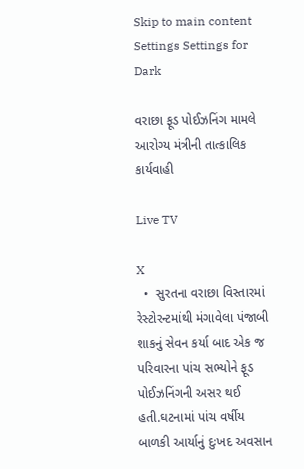Skip to main content
Settings Settings for Dark

વરાછા ફૂડ પોઈઝનિંગ મામલે આરોગ્ય મંત્રીની તાત્કાલિક કાર્યવાહી

Live TV

X
  •  સુરતના વરાછા વિસ્તારમાં રેસ્ટોરન્ટમાંથી મંગાવેલા પંજાબી શાકનું સેવન કર્યા બાદ એક જ પરિવારના પાંચ સભ્યોને ફૂડ પોઈઝનિંગની અસર થઈ હતી.ઘટનામાં પાંચ વર્ષીય બાળકી આર્યાનું દુઃખદ અવસાન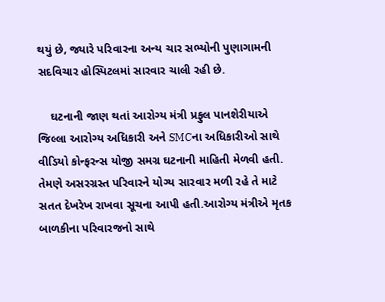થયું છે, જ્યારે પરિવારના અન્ય ચાર સભ્યોની પુણાગામની સદવિચાર હોસ્પિટલમાં સારવાર ચાલી રહી છે.

    ઘટનાની જાણ થતાં આરોગ્ય મંત્રી પ્રફુલ પાનશેરીયાએ જિલ્લા આરોગ્ય અધિકારી અને SMCના અધિકારીઓ સાથે વીડિયો કોન્ફરન્સ યોજી સમગ્ર ઘટનાની માહિતી મેળવી હતી. તેમણે અસરગ્રસ્ત પરિવારને યોગ્ય સારવાર મળી રહે તે માટે સતત દેખરેખ રાખવા સૂચના આપી હતી.આરોગ્ય મંત્રીએ મૃતક બાળકીના પરિવારજનો સાથે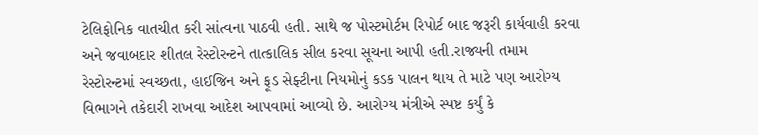ટેલિફોનિક વાતચીત કરી સાંત્વના પાઠવી હતી. સાથે જ પોસ્ટમોર્ટમ રિપોર્ટ બાદ જરૂરી કાર્યવાહી કરવા અને જવાબદાર શીતલ રેસ્ટોરન્ટને તાત્કાલિક સીલ કરવા સૂચના આપી હતી.રાજ્યની તમામ રેસ્ટોરન્ટમાં સ્વચ્છતા, હાઈજિન અને ફૂડ સેફ્ટીના નિયમોનું કડક પાલન થાય તે માટે પણ આરોગ્ય વિભાગને તકેદારી રાખવા આદેશ આપવામાં આવ્યો છે. આરોગ્ય મંત્રીએ સ્પષ્ટ કર્યું કે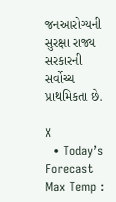જનઆરોગ્યની સુરક્ષા રાજ્ય સરકારની સર્વોચ્ચ પ્રાથમિકતા છે.

X
  • Today’s Forecast Max Temp :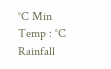°C Min Temp : °C Rainfall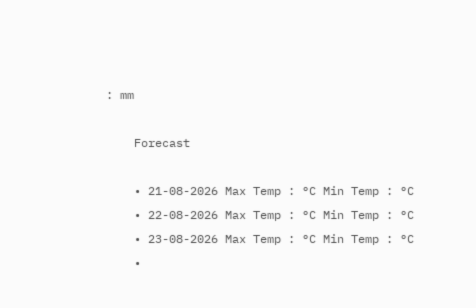: mm

    Forecast

    • 21-08-2026 Max Temp : °C Min Temp : °C
    • 22-08-2026 Max Temp : °C Min Temp : °C
    • 23-08-2026 Max Temp : °C Min Temp : °C
    •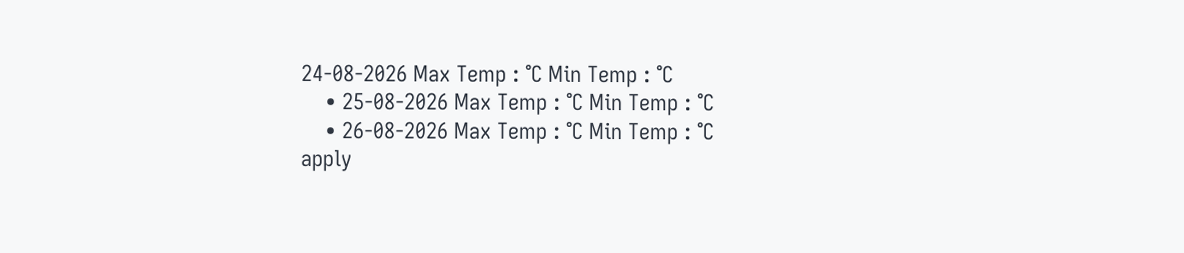24-08-2026 Max Temp : °C Min Temp : °C
    • 25-08-2026 Max Temp : °C Min Temp : °C
    • 26-08-2026 Max Temp : °C Min Temp : °C
apply